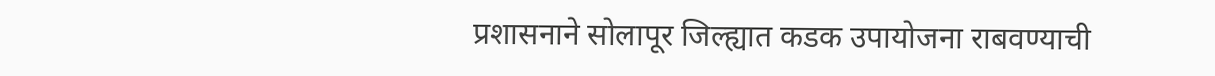प्रशासनाने सोलापूर जिल्ह्यात कडक उपायोजना राबवण्याची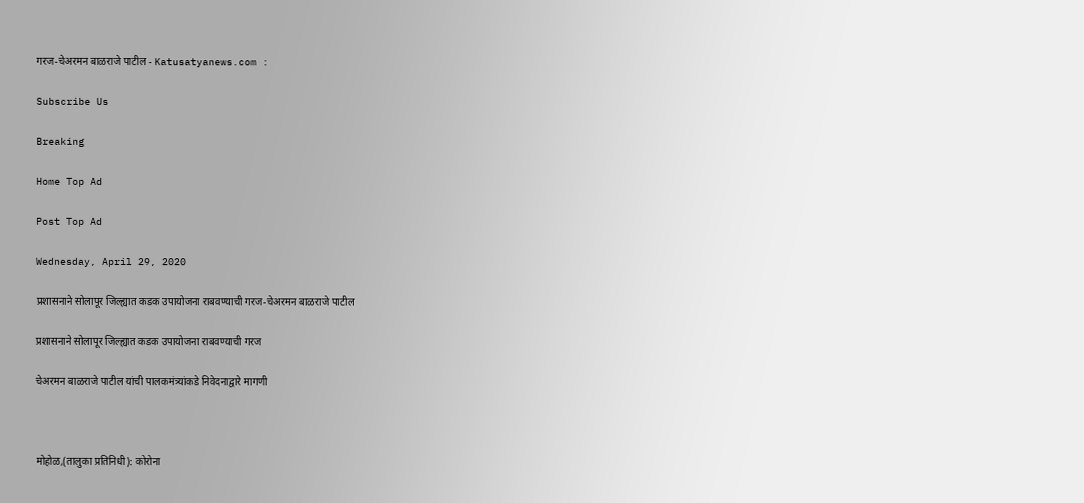गरज-चेअरमन बाळराजे पाटील - Katusatyanews.com :

Subscribe Us

Breaking

Home Top Ad

Post Top Ad

Wednesday, April 29, 2020

प्रशासनाने सोलापूर जिल्ह्यात कडक उपायोजना राबवण्याची गरज-चेअरमन बाळराजे पाटील

प्रशासनाने सोलापूर जिल्ह्यात कडक उपायोजना राबवण्याची गरज

चेअरमन बाळराजे पाटील यांची पालकमंत्र्यांकडे निवेदनाद्वारे मागणी



मोहोळ,(तालुका प्रतिनिधी): कोरोना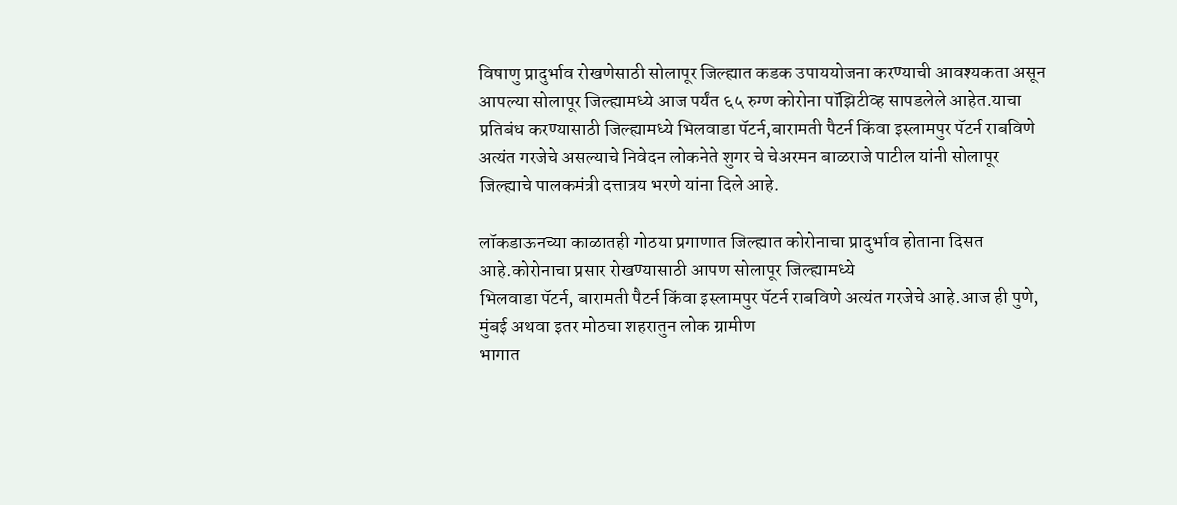विषाणु प्रादुर्भाव रोखणेसाठी सोलापूर जिल्ह्यात कडक उपाययोजना करण्याची आवश्यकता असून आपल्या सोलापूर जिल्ह्यामध्ये आज पर्यंत ६५ रुग्ण कोरोना पॉझिटीव्ह सापडलेले आहेत.याचा प्रतिबंध करण्यासाठी जिल्ह्यामध्ये भिलवाडा पॅटर्न,बारामती पैटर्न किंवा इस्लामपुर पॅटर्न राबविणे अत्यंत गरजेचे असल्याचे निवेदन लोकनेते शुगर चे चेअरमन बाळराजे पाटील यांनी सोलापूर जिल्ह्याचे पालकमंत्री दत्तात्रय भरणे यांना दिले आहे.

लॉकडाऊनच्या काळातही गोठया प्रगाणात जिल्ह्यात कोरोनाचा प्रादुर्भाव होताना दिसत आहे.कोरोनाचा प्रसार रोखण्यासाठी आपण सोलापूर जिल्ह्यामध्ये
भिलवाडा पॅटर्न, बारामती पैटर्न किंवा इस्लामपुर पॅटर्न राबविणे अत्यंत गरजेचे आहे.आज ही पुणे, मुंबई अथवा इतर मोठचा शहरातुन लोक ग्रामीण
भागात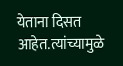येताना दिसत आहेत.त्यांच्यामुळे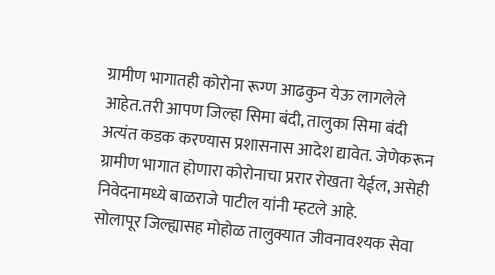ग्रामीण भागातही कोरोना रूग्ण आढकुन येऊ लागलेले आहेत.तरी आपण जिल्हा सिमा बंदी, तालुका सिमा बंदी अत्यंत कडक करण्यास प्रशासनास आदेश द्यावेत. जेणेकरून ग्रामीण भागात होणारा कोरोनाचा प्ररार रोखता येईल, असेही निवेदनामध्ये बाळराजे पाटील यांनी म्हटले आहे.
सोलापूर जिल्ह्यासह मोहोळ तालुक्यात जीवनावश्यक सेवा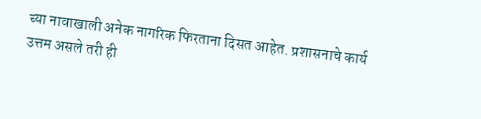च्या नावाखाली अनेक नागरिक फिरताना दिसत आहेत. प्रशासनाचे कार्य उत्तम असले तरी ही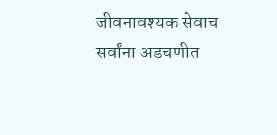जीवनावश्यक सेवाच सर्वांना अडचणीत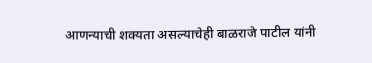आणन्याची शक्यता असल्याचेही बाळराजे पाटील यांनी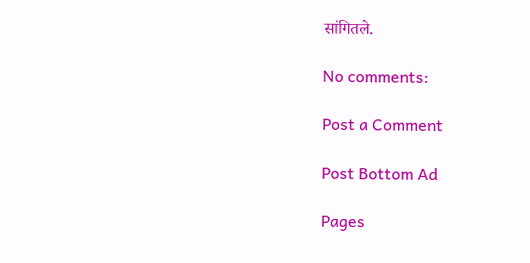सांगितले.

No comments:

Post a Comment

Post Bottom Ad

Pages